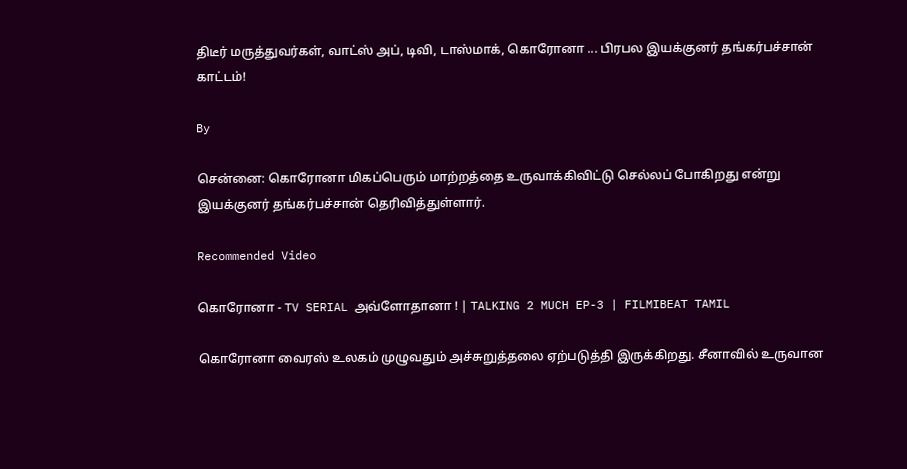திடீர் மருத்துவர்கள், வாட்ஸ் அப், டிவி, டாஸ்மாக், கொரோனா ... பிரபல இயக்குனர் தங்கர்பச்சான் காட்டம்!

By

சென்னை: கொரோனா மிகப்பெரும் மாற்றத்தை உருவாக்கிவிட்டு செல்லப் போகிறது என்று இயக்குனர் தங்கர்பச்சான் தெரிவித்துள்ளார்.

Recommended Video

கொரோனா - TV SERIAL அவ்ளோதானா ! | TALKING 2 MUCH EP-3 | FILMIBEAT TAMIL

கொரோனா வைரஸ் உலகம் முழுவதும் அச்சுறுத்தலை ஏற்படுத்தி இருக்கிறது. சீனாவில் உருவான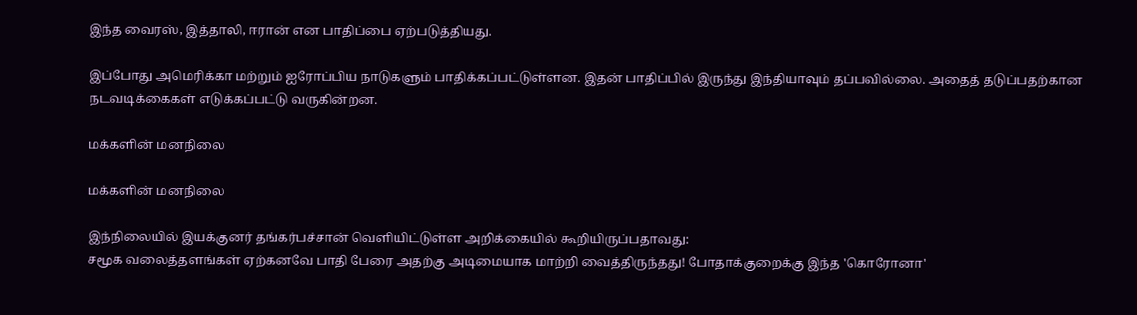இந்த வைரஸ், இத்தாலி, ஈரான் என பாதிப்பை ஏற்படுத்தியது.

இப்போது அமெரிக்கா மற்றும் ஐரோப்பிய நாடுகளும் பாதிக்கப்பட்டுள்ளன. இதன் பாதிப்பில் இருந்து இந்தியாவும் தப்பவில்லை. அதைத் தடுப்பதற்கான நடவடிக்கைகள் எடுக்கப்பட்டு வருகின்றன.

மக்களின் மனநிலை

மக்களின் மனநிலை

இந்நிலையில் இயக்குனர் தங்கர்பச்சான் வெளியிட்டுள்ள அறிக்கையில் கூறியிருப்பதாவது:
சமூக வலைத்தளங்கள் ஏற்கனவே பாதி பேரை அதற்கு அடிமையாக மாற்றி வைத்திருந்தது! போதாக்குறைக்கு இந்த 'கொரோனா'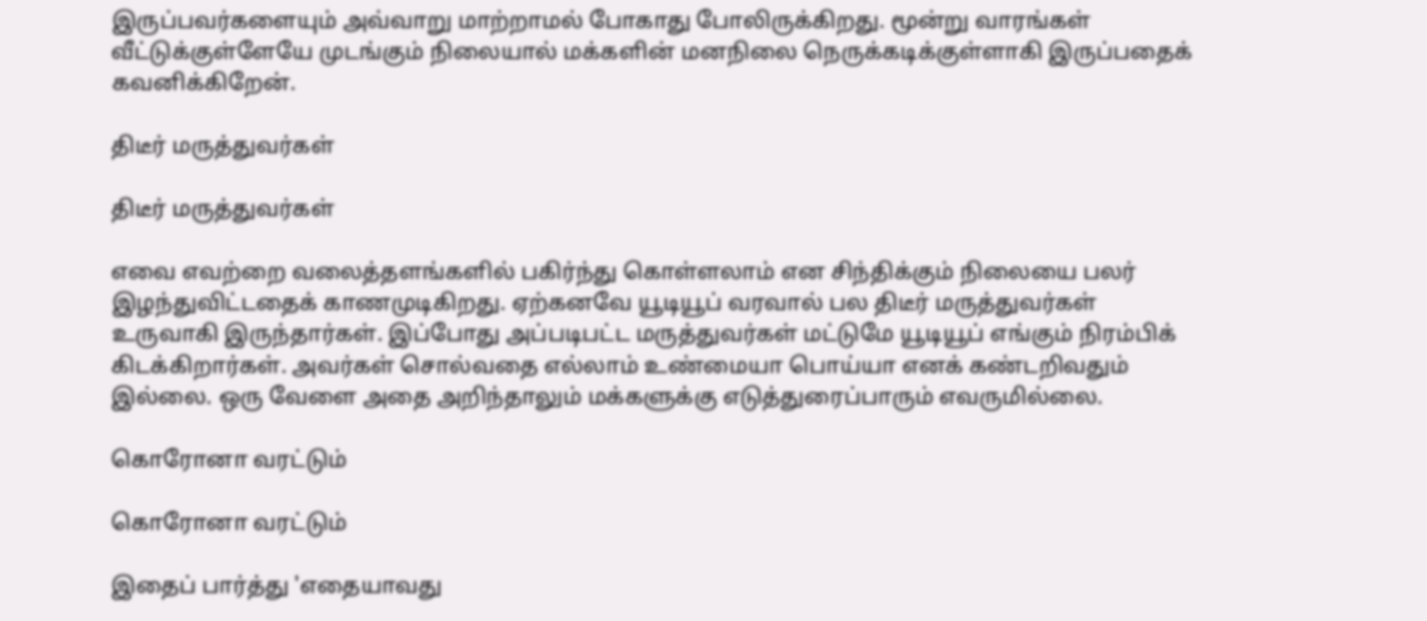இருப்பவர்களையும் அவ்வாறு மாற்றாமல் போகாது போலிருக்கிறது. மூன்று வாரங்கள் வீட்டுக்குள்ளேயே முடங்கும் நிலையால் மக்களின் மனநிலை நெருக்கடிக்குள்ளாகி இருப்பதைக் கவனிக்கிறேன்.

திடீர் மருத்துவர்கள்

திடீர் மருத்துவர்கள்

எவை எவற்றை வலைத்தளங்களில் பகிர்ந்து கொள்ளலாம் என சிந்திக்கும் நிலையை பலர் இழந்துவிட்டதைக் காணமுடிகிறது. ஏற்கனவே யூடியூப் வரவால் பல திடீர் மருத்துவர்கள் உருவாகி இருந்தார்கள். இப்போது அப்படிபட்ட மருத்துவர்கள் மட்டுமே யூடியூப் எங்கும் நிரம்பிக் கிடக்கிறார்கள். அவர்கள் சொல்வதை எல்லாம் உண்மையா பொய்யா எனக் கண்டறிவதும் இல்லை. ஒரு வேளை அதை அறிந்தாலும் மக்களுக்கு எடுத்துரைப்பாரும் எவருமில்லை.

கொரோனா வரட்டும்

கொரோனா வரட்டும்

இதைப் பார்த்து 'எதையாவது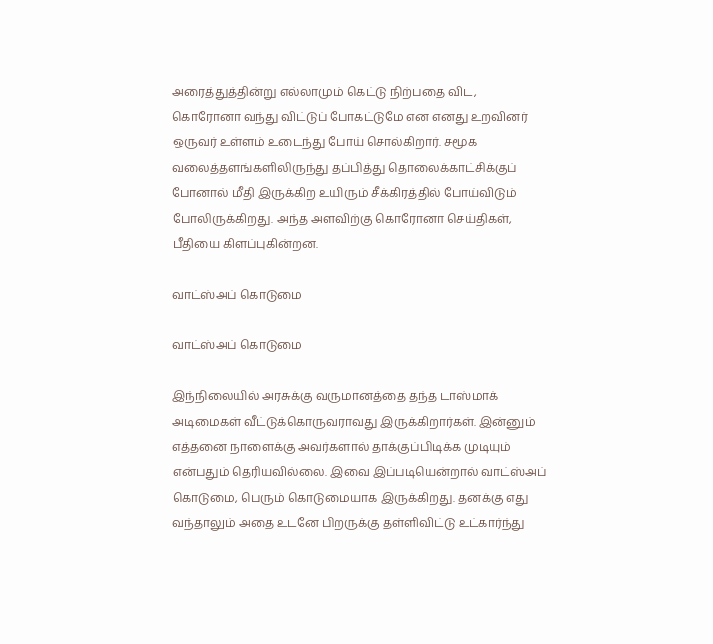அரைத்துத்தின்று எல்லாமும் கெட்டு நிற்பதை விட, கொரோனா வந்து விட்டுப் போகட்டுமே என எனது உறவினர் ஒருவர் உள்ளம் உடைந்து போய் சொல்கிறார். சமூக வலைத்தளங்களிலிருந்து தப்பித்து தொலைக்காட்சிக்குப் போனால் மீதி இருக்கிற உயிரும் சீக்கிரத்தில் போய்விடும் போலிருக்கிறது. அந்த அளவிற்கு கொரோனா செய்திகள், பீதியை கிளப்புகின்றன.

வாட்ஸ்அப் கொடுமை

வாட்ஸ்அப் கொடுமை

இந்நிலையில் அரசுக்கு வருமானத்தை தந்த டாஸ்மாக் அடிமைகள் வீட்டுக்கொருவராவது இருக்கிறார்கள். இன்னும் எத்தனை நாளைக்கு அவர்களால் தாக்குப்பிடிக்க முடியும் என்பதும் தெரியவில்லை. இவை இப்படியென்றால் வாட்ஸ்அப் கொடுமை, பெரும் கொடுமையாக இருக்கிறது. தனக்கு எது வந்தாலும் அதை உடனே பிறருக்கு தள்ளிவிட்டு உட்கார்ந்து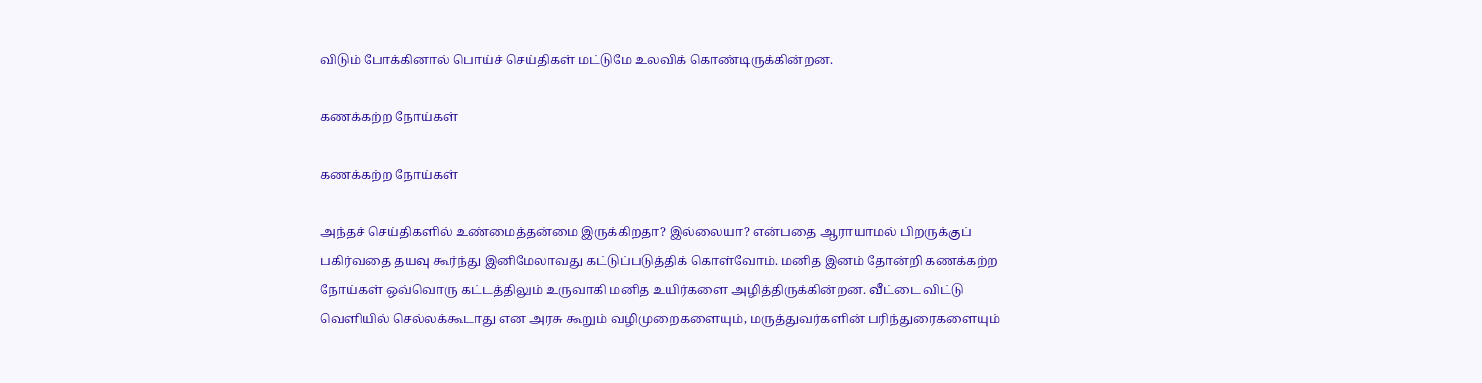விடும் போக்கினால் பொய்ச் செய்திகள் மட்டுமே உலவிக் கொண்டிருக்கின்றன.

கணக்கற்ற நோய்கள்

கணக்கற்ற நோய்கள்

அந்தச் செய்திகளில் உண்மைத்தன்மை இருக்கிறதா? இல்லையா? என்பதை ஆராயாமல் பிறருக்குப் பகிர்வதை தயவு கூர்ந்து இனிமேலாவது கட்டுப்படுத்திக் கொள்வோம். மனித இனம் தோன்றி கணக்கற்ற நோய்கள் ஒவ்வொரு கட்டத்திலும் உருவாகி மனித உயிர்களை அழித்திருக்கின்றன. வீட்டை விட்டு வெளியில் செல்லக்கூடாது என அரசு கூறும் வழிமுறைகளையும், மருத்துவர்களின் பரிந்துரைகளையும்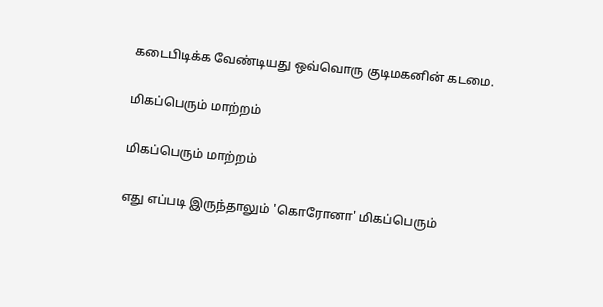கடைபிடிக்க வேண்டியது ஒவ்வொரு குடிமகனின் கடமை.

மிகப்பெரும் மாற்றம்

மிகப்பெரும் மாற்றம்

எது எப்படி இருந்தாலும் 'கொரோனா' மிகப்பெரும்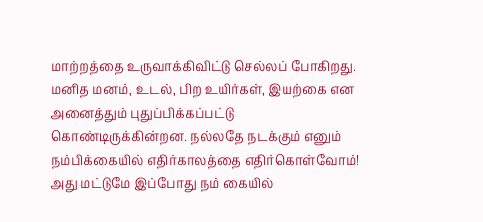மாற்றத்தை உருவாக்கிவிட்டு செல்லப் போகிறது. மனித மனம், உடல், பிற உயிர்கள், இயற்கை என அனைத்தும் புதுப்பிக்கப்பட்டு கொண்டிருக்கின்றன. நல்லதே நடக்கும் எனும் நம்பிக்கையில் எதிர்காலத்தை எதிர்கொள்வோம்! அது மட்டுமே இப்போது நம் கையில்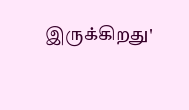இருக்கிறது'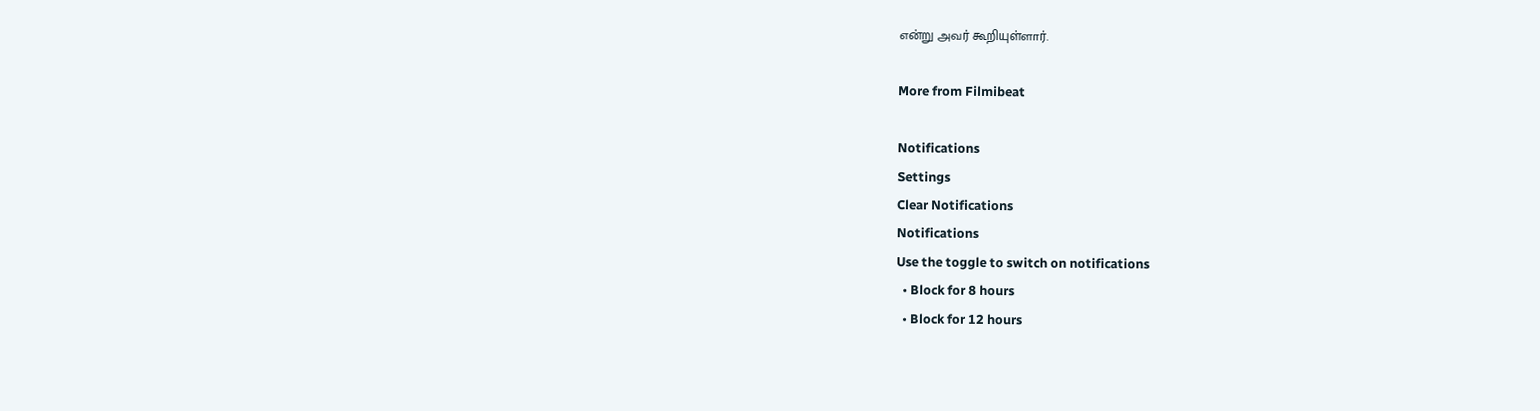என்று அவர் கூறியுள்ளார்.

More from Filmibeat

Notifications
Settings
Clear Notifications
Notifications
Use the toggle to switch on notifications
  • Block for 8 hours
  • Block for 12 hours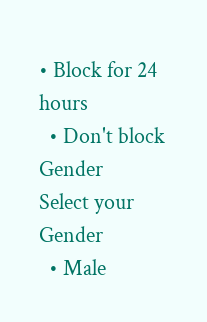• Block for 24 hours
  • Don't block
Gender
Select your Gender
  • Male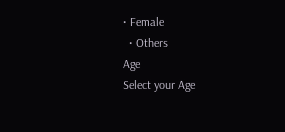• Female
  • Others
Age
Select your Age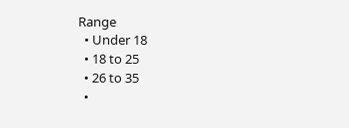Range
  • Under 18
  • 18 to 25
  • 26 to 35
  •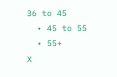36 to 45
  • 45 to 55
  • 55+
X